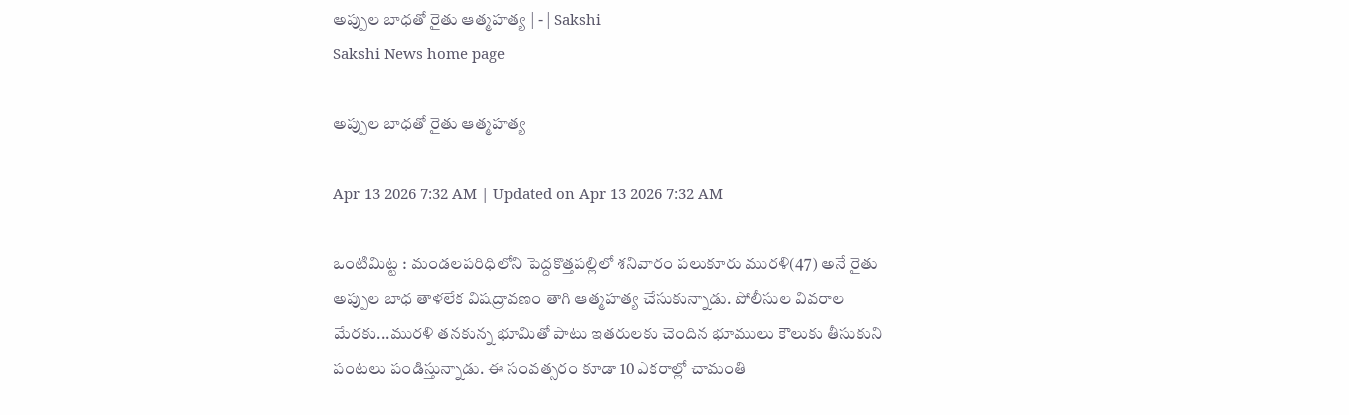అప్పుల బాధతో రైతు ఆత్మహత్య | - | Sakshi
Sakshi News home page

అప్పుల బాధతో రైతు ఆత్మహత్య

Apr 13 2026 7:32 AM | Updated on Apr 13 2026 7:32 AM

ఒంటిమిట్ట : మండలపరిధిలోని పెద్దకొత్తపల్లిలో శనివారం పలుకూరు మురళి(47) అనే రైతు అప్పుల బాధ తాళలేక విషద్రావణం తాగి ఆత్మహత్య చేసుకున్నాడు. పోలీసుల వివరాల మేరకు...మురళి తనకున్న భూమితో పాటు ఇతరులకు చెందిన భూములు కౌలుకు తీసుకుని పంటలు పండిస్తున్నాడు. ఈ సంవత్సరం కూడా 10 ఎకరాల్లో చామంతి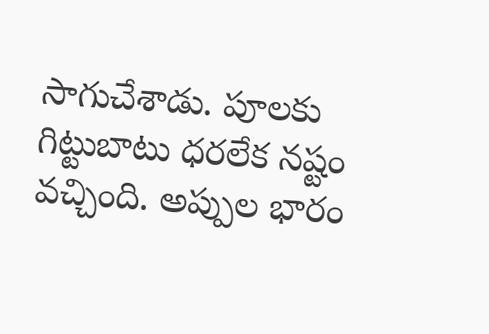సాగుచేశాడు. పూలకు గిట్టుబాటు ధరలేక నష్టం వచ్చింది. అప్పుల భారం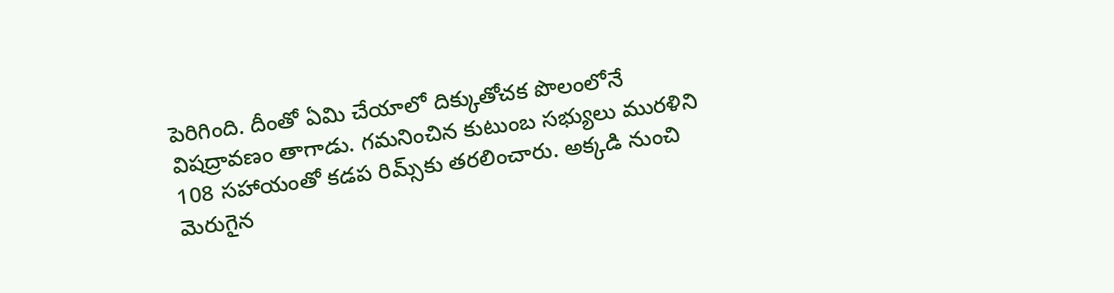పెరిగింది. దీంతో ఏమి చేయాలో దిక్కుతోచక పొలంలోనే విషద్రావణం తాగాడు. గమనించిన కుటుంబ సభ్యులు మురళిని 108 సహాయంతో కడప రిమ్స్‌కు తరలించారు. అక్కడి నుంచి మెరుగైన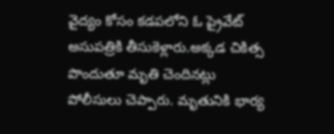వైద్యం కోసం కడపలోని ఓ ప్రైవేట్‌ అసుపత్రికి తీసుకెళ్లారు.అక్కడ చికిత్స పొందుతూ మృతి చెందినట్లు పోలీసులు చెప్పారు. మృతునికి భార్య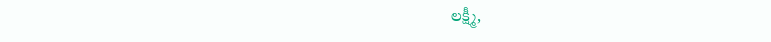లక్ష్మీ,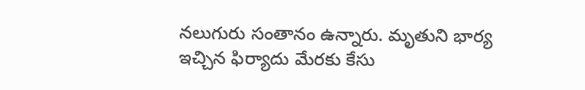నలుగురు సంతానం ఉన్నారు. మృతుని భార్య ఇచ్చిన ఫిర్యాదు మేరకు కేసు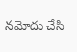నమోదు చేసి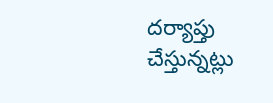దర్యాప్తు చేస్తున్నట్లు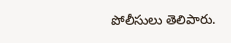పోలీసులు తెలిపారు.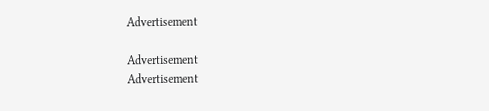Advertisement

Advertisement
Advertisement